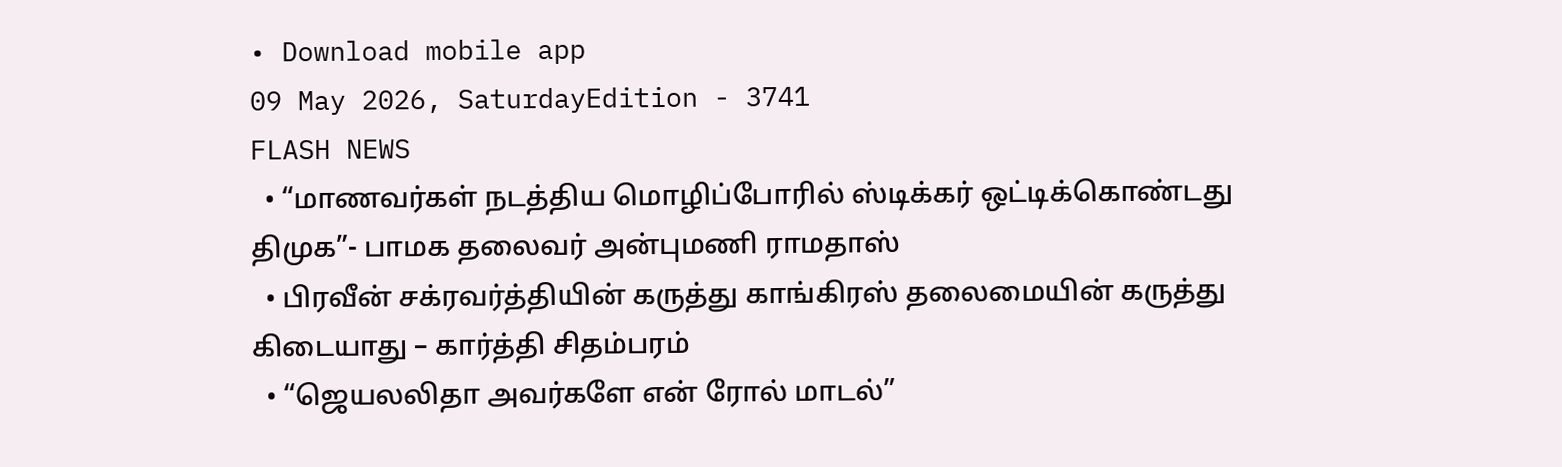• Download mobile app
09 May 2026, SaturdayEdition - 3741
FLASH NEWS
  • “மாணவர்கள் நடத்திய மொழிப்போரில் ஸ்டிக்கர் ஒட்டிக்கொண்டது திமுக”- பாமக தலைவர் அன்புமணி ராமதாஸ்
  • பிரவீன் சக்ரவர்த்தியின் கருத்து காங்கிரஸ் தலைமையின் கருத்து கிடையாது – கார்த்தி சிதம்பரம்
  • “ஜெயலலிதா அவர்களே என் ரோல் மாடல்”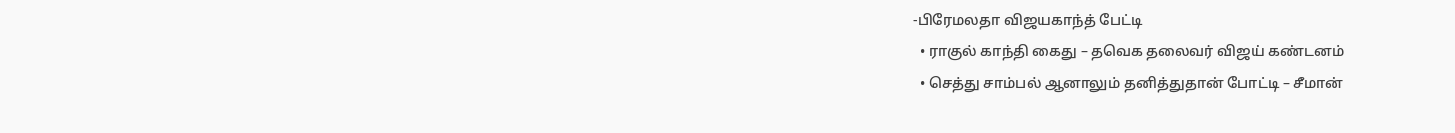-பிரேமலதா விஜயகாந்த் பேட்டி
  • ராகுல் காந்தி கைது – தவெக தலைவர் விஜய் கண்டனம்
  • செத்து சாம்பல் ஆனாலும் தனித்துதான் போட்டி – சீமான்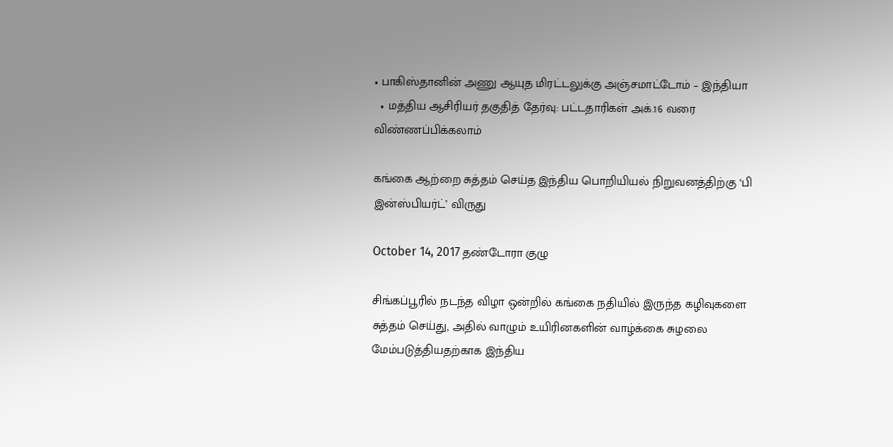• பாகிஸ்தானின் அணு ஆயுத மிரட்டலுக்கு அஞ்சமாட்டோம் – இந்தியா
  • மத்திய ஆசிரியர் தகுதித் தேர்வு: பட்டதாரிகள் அக்.16 வரை விண்ணப்பிக்கலாம்

கங்கை ஆற்றை சுத்தம் செய்த இந்திய பொறியியல் நிறுவனத்திற்கு ‘பி இன்ஸ்பியர்ட்’ விருது

October 14, 2017 தண்டோரா குழு

சிங்கப்பூரில் நடந்த விழா ஒன்றில் கங்கை நதியில் இருந்த கழிவுகளை சுத்தம் செய்து, அதில் வாழும் உயிரினகளின் வாழ்க்கை சுழலை மேம்படுத்தியதற்காக இந்திய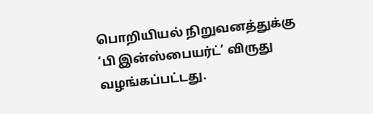பொறியியல் நிறுவனத்துக்கு ‘பி இன்ஸ்பையர்ட்’ விருது வழங்கப்பட்டது.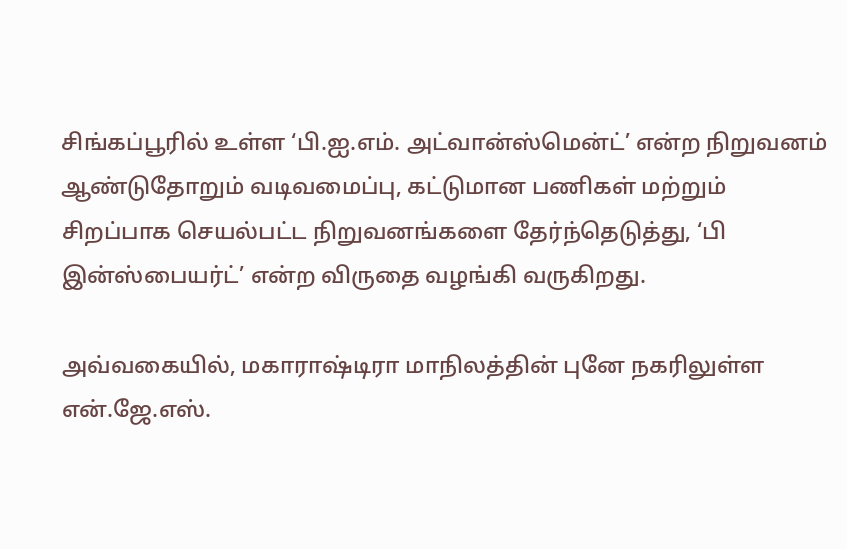சிங்கப்பூரில் உள்ள ‘பி.ஐ.எம். அட்வான்ஸ்மென்ட்’ என்ற நிறுவனம் ஆண்டுதோறும் வடிவமைப்பு, கட்டுமான பணிகள் மற்றும் சிறப்பாக செயல்பட்ட நிறுவனங்களை தேர்ந்தெடுத்து, ‘பி இன்ஸ்பையர்ட்’ என்ற விருதை வழங்கி வருகிறது.

அவ்வகையில், மகாராஷ்டிரா மாநிலத்தின் புனே நகரிலுள்ள என்.ஜே.எஸ்.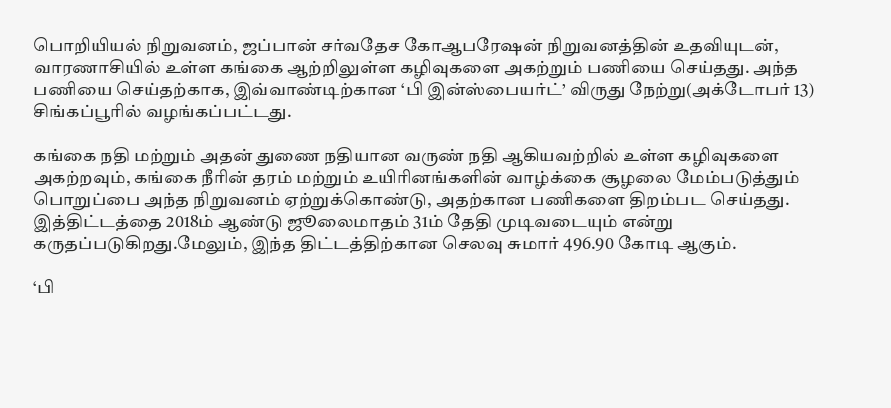பொறியியல் நிறுவனம், ஜப்பான் சர்வதேச கோஆபரேஷன் நிறுவனத்தின் உதவியுடன், வாரணாசியில் உள்ள கங்கை ஆற்றிலுள்ள கழிவுகளை அகற்றும் பணியை செய்தது. அந்த பணியை செய்தற்காக, இவ்வாண்டிற்கான ‘பி இன்ஸ்பையர்ட்’ விருது நேற்று(அக்டோபர் 13) சிங்கப்பூரில் வழங்கப்பட்டது.

கங்கை நதி மற்றும் அதன் துணை நதியான வருண் நதி ஆகியவற்றில் உள்ள கழிவுகளை அகற்றவும், கங்கை நீரின் தரம் மற்றும் உயிரினங்களின் வாழ்க்கை சூழலை மேம்படுத்தும் பொறுப்பை அந்த நிறுவனம் ஏற்றுக்கொண்டு, அதற்கான பணிகளை திறம்பட செய்தது. இத்திட்டத்தை 2018ம் ஆண்டு ஜூலைமாதம் 31ம் தேதி முடிவடையும் என்று கருதப்படுகிறது.மேலும், இந்த திட்டத்திற்கான செலவு சுமார் 496.90 கோடி ஆகும்.

‘பி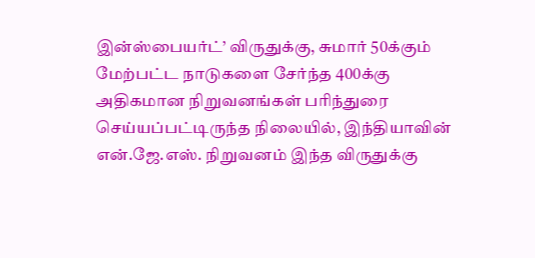இன்ஸ்பையர்ட்’ விருதுக்கு, சுமார் 50க்கும் மேற்பட்ட நாடுகளை சேர்ந்த 400க்கு அதிகமான நிறுவனங்கள் பரிந்துரை செய்யப்பட்டிருந்த நிலையில், இந்தியாவின் என்.ஜே.எஸ். நிறுவனம் இந்த விருதுக்கு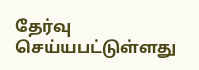தேர்வு செய்யபட்டுள்ளது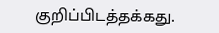குறிப்பிடத்தக்கது.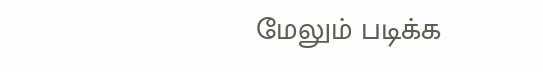மேலும் படிக்க